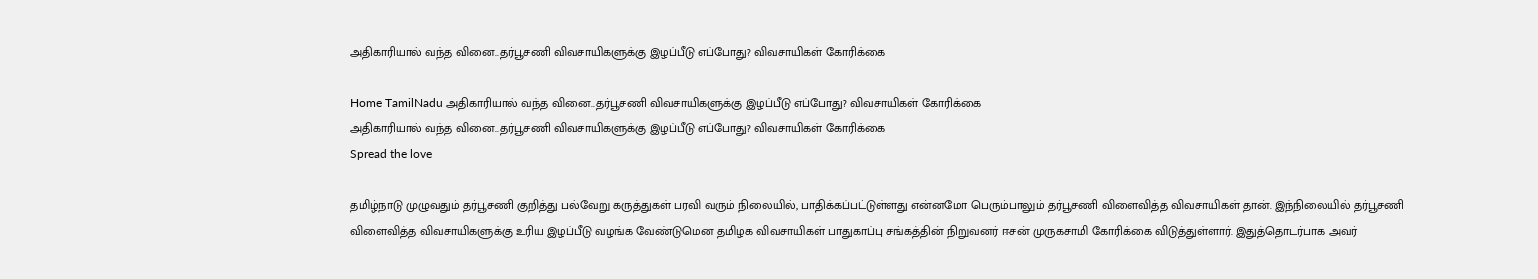அதிகாரியால் வந்த வினை..தர்பூசணி விவசாயிகளுக்கு இழப்பீடு எப்போது? விவசாயிகள் கோரிக்கை

Home TamilNadu அதிகாரியால் வந்த வினை..தர்பூசணி விவசாயிகளுக்கு இழப்பீடு எப்போது? விவசாயிகள் கோரிக்கை
அதிகாரியால் வந்த வினை..தர்பூசணி விவசாயிகளுக்கு இழப்பீடு எப்போது? விவசாயிகள் கோரிக்கை
Spread the love

தமிழ்நாடு முழுவதும் தர்பூசணி குறித்து பல்வேறு கருத்துகள் பரவி வரும் நிலையில், பாதிக்கப்பட்டுள்ளது என்னமோ பெரும்பாலும் தர்பூசணி விளைவித்த விவசாயிகள் தான். இந்நிலையில் தர்பூசணி விளைவித்த விவசாயிகளுக்கு உரிய இழப்பீடு வழங்க வேண்டுமென தமிழக விவசாயிகள் பாதுகாப்பு சங்கத்தின் நிறுவனர் ஈசன் முருகசாமி கோரிக்கை விடுத்துள்ளார். இதுத்தொடர்பாக அவர்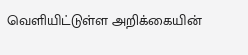வெளியிட்டுள்ள அறிக்கையின்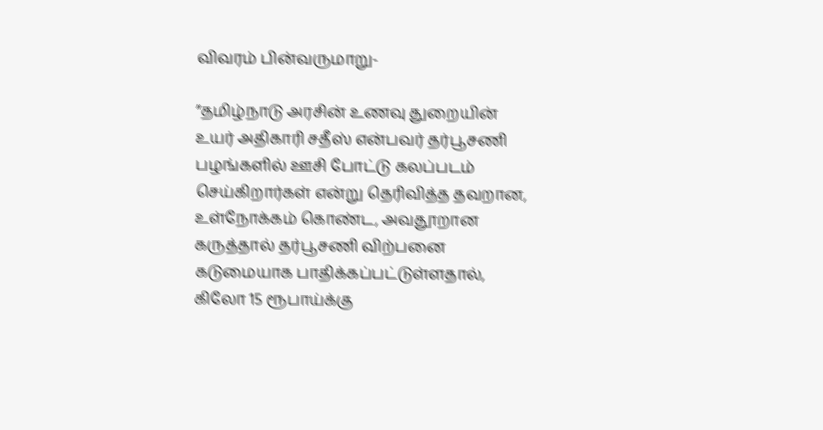விவரம் பின்வருமாறு-

”தமிழ்நாடு அரசின் உணவு துறையின் உயர் அதிகாரி சதீஸ் என்பவர் தர்பூசணி பழங்களில் ஊசி போட்டு கலப்படம் செய்கிறார்கள் என்று தெரிவித்த தவறான, உள்நோக்கம் கொண்ட, அவதூறான கருத்தால் தர்பூசணி விற்பனை கடுமையாக பாதிக்கப்பட்டுள்ளதால், கிலோ 15 ரூபாய்க்கு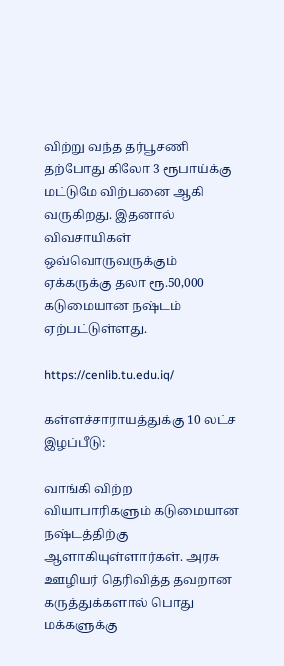விற்று வந்த தர்பூசணி தற்போது கிலோ 3 ரூபாய்க்கு மட்டுமே விற்பனை ஆகி வருகிறது. இதனால் விவசாயிகள் ஒவ்வொருவருக்கும் ஏக்கருக்கு தலா ரூ.50,000 கடுமையான நஷ்டம் ஏற்பட்டுள்ளது.

https://cenlib.tu.edu.iq/

கள்ளச்சாராயத்துக்கு 10 லட்ச இழப்பீடு:

வாங்கி விற்ற வியாபாரிகளும் கடுமையான நஷ்டத்திற்கு ஆளாகியுள்ளார்கள். அரசு ஊழியர் தெரிவித்த தவறான கருத்துக்களால் பொது மக்களுக்கு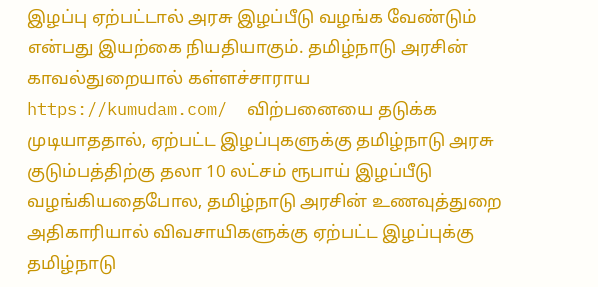இழப்பு ஏற்பட்டால் அரசு இழப்பீடு வழங்க வேண்டும் என்பது இயற்கை நியதியாகும். தமிழ்நாடு அரசின் காவல்துறையால் கள்ளச்சாராய https://kumudam.com/  விற்பனையை தடுக்க முடியாததால், ஏற்பட்ட இழப்புகளுக்கு தமிழ்நாடு அரசு குடும்பத்திற்கு தலா 10 லட்சம் ரூபாய் இழப்பீடு வழங்கியதைபோல, தமிழ்நாடு அரசின் உணவுத்துறை அதிகாரியால் விவசாயிகளுக்கு ஏற்பட்ட இழப்புக்கு தமிழ்நாடு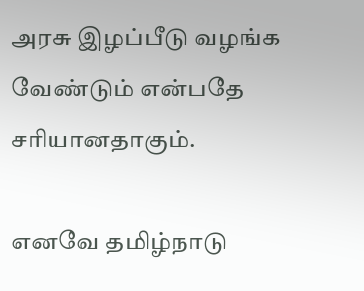அரசு இழப்பீடு வழங்க வேண்டும் என்பதே சரியானதாகும்.

எனவே தமிழ்நாடு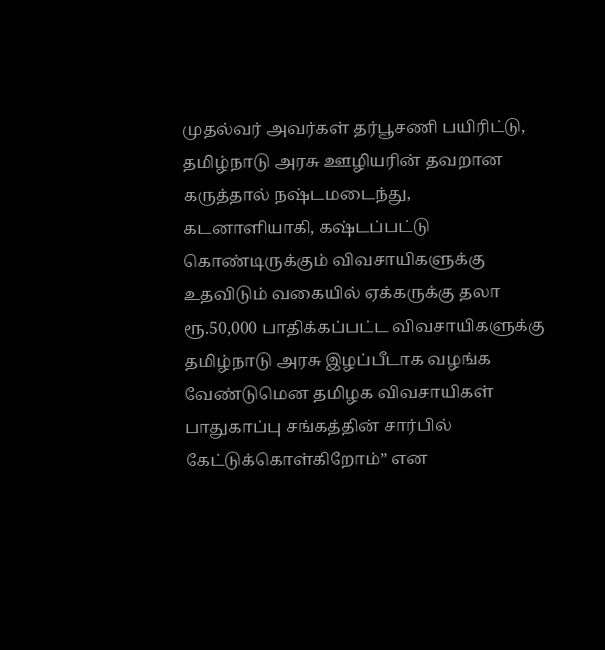முதல்வர் அவர்கள் தர்பூசணி பயிரிட்டு, தமிழ்நாடு அரசு ஊழியரின் தவறான கருத்தால் நஷ்டமடைந்து, கடனாளியாகி, கஷ்டப்பட்டு கொண்டிருக்கும் விவசாயிகளுக்கு உதவிடும் வகையில் ஏக்கருக்கு தலா ரூ.50,000 பாதிக்கப்பட்ட விவசாயிகளுக்கு  தமிழ்நாடு அரசு இழப்பீடாக வழங்க வேண்டுமென தமிழக விவசாயிகள் பாதுகாப்பு சங்கத்தின் சார்பில் கேட்டுக்கொள்கிறோம்” என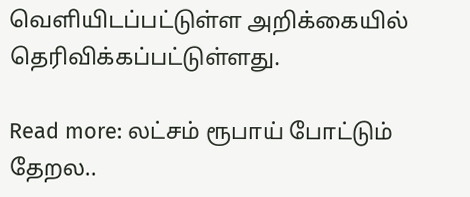வெளியிடப்பட்டுள்ள அறிக்கையில் தெரிவிக்கப்பட்டுள்ளது.

Read more: லட்சம் ரூபாய் போட்டும் தேறல..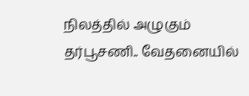நிலத்தில் அழுகும் தர்பூசணி.. வேதனையில்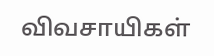விவசாயிகள்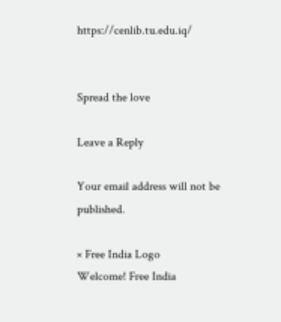https://cenlib.tu.edu.iq/


Spread the love

Leave a Reply

Your email address will not be published.

× Free India Logo
Welcome! Free India